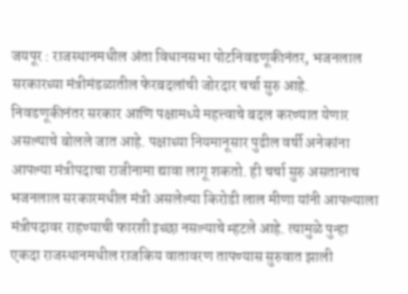जयपूर : राजस्थानमधील अंता विधानसभा पोटनिवडणूकीनंतर, भजनलाल सरकारच्या मंत्रीमंडळातील फेरबदलांची जोरदार चर्चा सुरु आहे. निवडणूकीनंतर सरकार आणि पक्षामध्ये महत्त्वाचे बदल करण्यात येणार असल्याचे बोलले जात आहे. पक्षाच्या नियमानूसार पुढील वर्षी अनेकांना आपल्या मंत्रीपदाचा राजीनामा द्यावा लागू शकतो. ही चर्चा सुरु असतानाच भजनलाल सरकारमधील मंत्री असलेल्या किरोडी लाल मीणा यांनी आपल्याला मंत्रीपदावर राहण्याची फारशी इच्छा नसल्याचे म्हटले आहे. त्यामुळे पुन्हा एकदा राजस्थानमधील राजकिय वातावरण तापण्यास सुरुवात झाली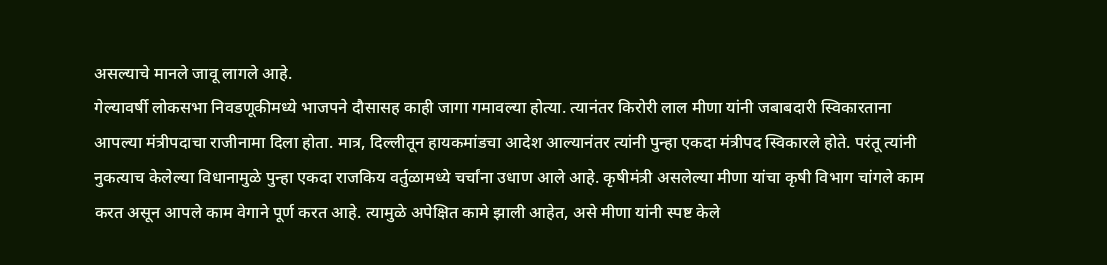असल्याचे मानले जावू लागले आहे.
गेल्यावर्षी लोकसभा निवडणूकीमध्ये भाजपने दौसासह काही जागा गमावल्या होत्या. त्यानंतर किरोरी लाल मीणा यांनी जबाबदारी स्विकारताना आपल्या मंत्रीपदाचा राजीनामा दिला होता. मात्र, दिल्लीतून हायकमांडचा आदेश आल्यानंतर त्यांनी पुन्हा एकदा मंत्रीपद स्विकारले होते. परंतू त्यांनी नुकत्याच केलेल्या विधानामुळे पुन्हा एकदा राजकिय वर्तुळामध्ये चर्चांना उधाण आले आहे. कृषीमंत्री असलेल्या मीणा यांचा कृषी विभाग चांगले काम करत असून आपले काम वेगाने पूर्ण करत आहे. त्यामुळे अपेक्षित कामे झाली आहेत, असे मीणा यांनी स्पष्ट केले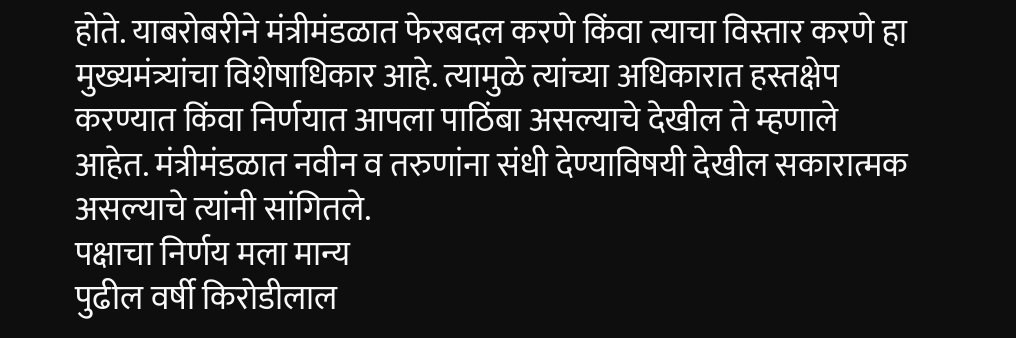होते. याबरोबरीने मंत्रीमंडळात फेरबदल करणे किंवा त्याचा विस्तार करणे हा मुख्यमंत्र्यांचा विशेषाधिकार आहे. त्यामुळे त्यांच्या अधिकारात हस्तक्षेप करण्यात किंवा निर्णयात आपला पाठिंबा असल्याचे देखील ते म्हणाले आहेत. मंत्रीमंडळात नवीन व तरुणांना संधी देण्याविषयी देखील सकारात्मक असल्याचे त्यांनी सांगितले.
पक्षाचा निर्णय मला मान्य
पुढील वर्षी किरोडीलाल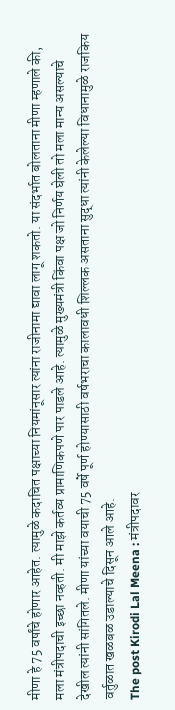मीणा हे 75 वर्षांचे होणार आहेत. त्यामुळे कदाचित पक्षाच्या नियमांनूसार त्यांना राजीनामा द्यावा लागू शकतो. या संदर्भात बोलताना मीणा म्हणाले की, मला मंत्रीपदाची इच्छा नव्हती. मी माझे कर्तव्य प्रामाणिकपणे पार पाडले आहे. त्यामुळे मुख्यमंत्री किंवा पक्ष जो निर्णय घेली तो मला मान्य असल्याचे देखील त्यांनी सांगितले. मीणा यांच्या वयाची 75 वर्षे पूर्ण होण्यासाठी वर्षभराचा कालावधी शिल्लक असताना सुद्धा त्यांनी केलेल्या विधानामुळे राजकिय वर्तुळात खळबळ उडाल्याचे दिसून आले आहे.
The post Kirodi Lal Meena : मंत्रीपदावर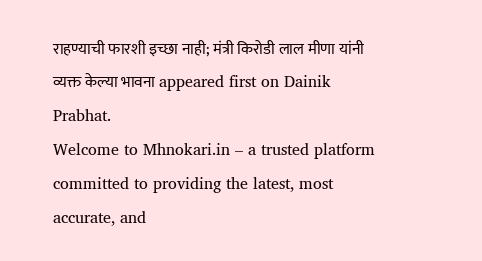राहण्याची फारशी इच्छा नाही; मंत्री किरोडी लाल मीणा यांनी व्यक्त केल्या भावना appeared first on Dainik Prabhat.
Welcome to Mhnokari.in – a trusted platform committed to providing the latest, most accurate, and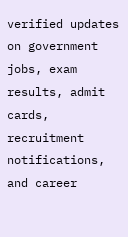verified updates on government jobs, exam results, admit cards, recruitment notifications, and career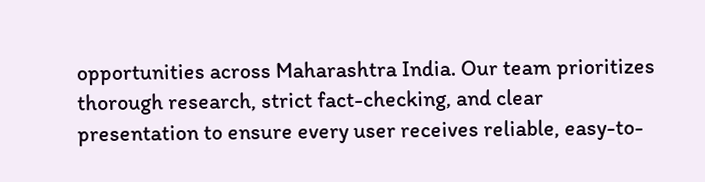opportunities across Maharashtra India. Our team prioritizes thorough research, strict fact-checking, and clear presentation to ensure every user receives reliable, easy-to-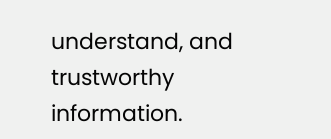understand, and trustworthy information.